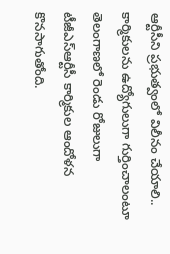ఆర్టీసీని ప్రభుత్వంలో విలీనం చేయాలి.. కార్మికులను ఉద్యోగులుగా గుర్తించాలంటూ తెలంగాణలో రెండు రోజులుగా టీజీఎస్ఆర్టీసీ కార్మికుల ఆందోళన కొనసాగుతోంది.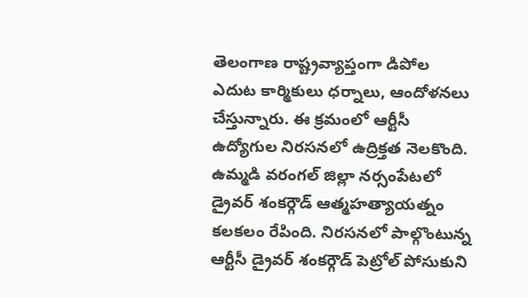తెలంగాణ రాష్ట్రవ్యాప్తంగా డిపోల ఎదుట కార్మికులు ధర్నాలు, ఆందోళనలు చేస్తున్నారు. ఈ క్రమంలో ఆర్టీసీ ఉద్యోగుల నిరసనలో ఉద్రిక్తత నెలకొంది. ఉమ్మడి వరంగల్ జిల్లా నర్సంపేటలో డ్రైవర్ శంకర్గౌడ్ ఆత్మహత్యాయత్నం కలకలం రేపింది. నిరసనలో పాల్గొంటున్న ఆర్టీసీ డ్రైవర్ శంకర్గౌడ్ పెట్రోల్ పోసుకుని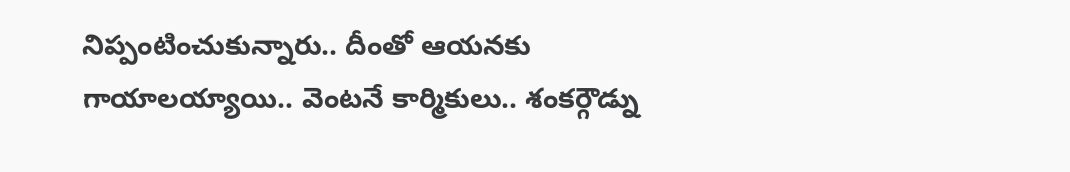నిప్పంటించుకున్నారు.. దీంతో ఆయనకు గాయాలయ్యాయి.. వెంటనే కార్మికులు.. శంకర్గౌడ్ను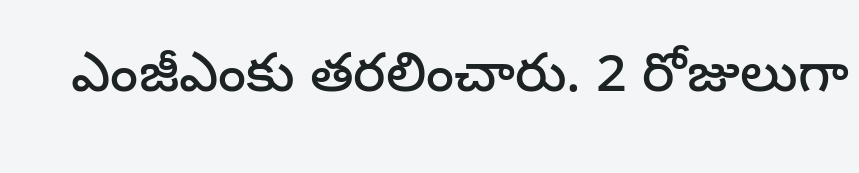ఎంజీఎంకు తరలించారు. 2 రోజులుగా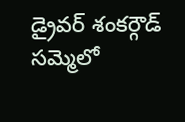డ్రైవర్ శంకర్గౌడ్ సమ్మెలో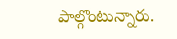పాల్గొంటున్నారు.